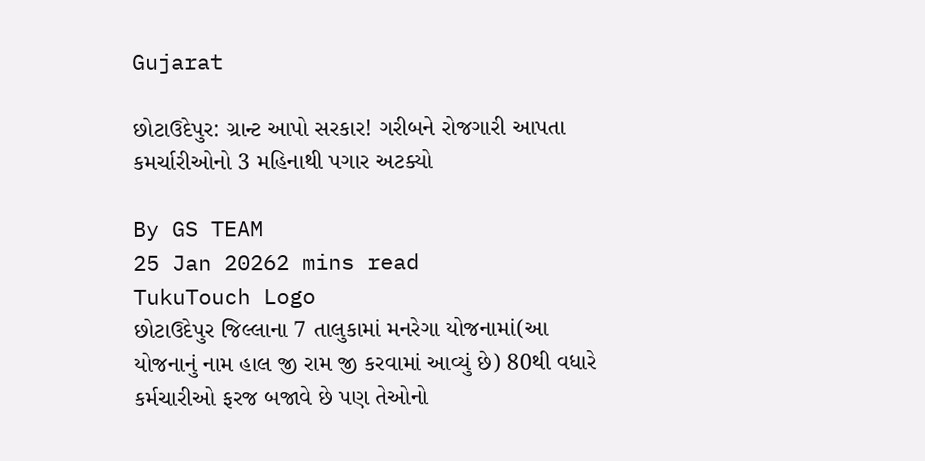Gujarat

છોટાઉદેપુર: ગ્રાન્ટ આપો સરકાર! ગરીબને રોજગારી આપતા કમર્ચારીઓનો 3 મહિનાથી પગાર અટક્યો

By GS TEAM
25 Jan 20262 mins read
TukuTouch Logo
છોટાઉદેપુર જિલ્લાના 7 તાલુકામાં મનરેગા યોજનામાં(આ યોજનાનું નામ હાલ જી રામ જી કરવામાં આવ્યું છે) 80થી વધારે કર્મચારીઓ ફરજ બજાવે છે પણ તેઓનો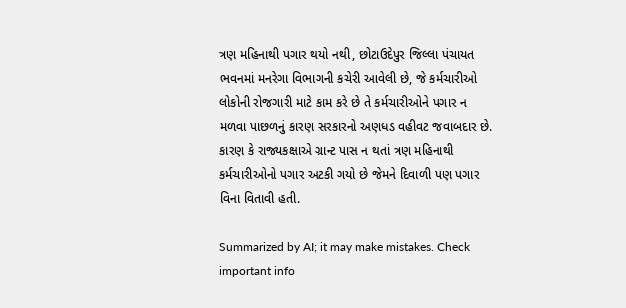ત્રણ મહિનાથી પગાર થયો નથી, છોટાઉદેપુર જિલ્લા પંચાયત ભવનમાં મનરેગા વિભાગની કચેરી આવેલી છે, જે કર્મચારીઓ લોકોની રોજગારી માટે કામ કરે છે તે કર્મચારીઓને પગાર ન મળવા પાછળનું કારણ સરકારનો અણધડ વહીવટ જવાબદાર છે. કારણ કે રાજ્યકક્ષાએ ગ્રાન્ટ પાસ ન થતાં ત્રણ મહિનાથી કર્મચારીઓનો પગાર અટકી ગયો છે જેમને દિવાળી પણ પગાર વિના વિતાવી હતી.

Summarized by AI; it may make mistakes. Check important info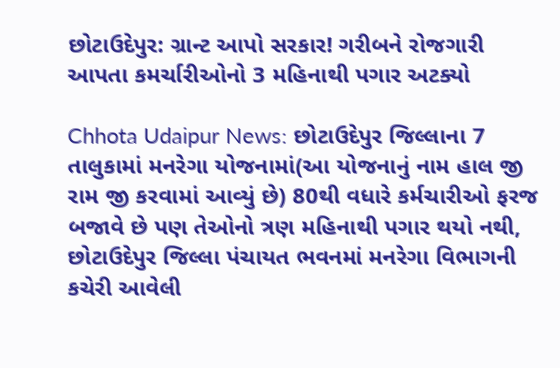છોટાઉદેપુર: ગ્રાન્ટ આપો સરકાર! ગરીબને રોજગારી આપતા કમર્ચારીઓનો 3 મહિનાથી પગાર અટક્યો

Chhota Udaipur News: છોટાઉદેપુર જિલ્લાના 7 તાલુકામાં મનરેગા યોજનામાં(આ યોજનાનું નામ હાલ જી રામ જી કરવામાં આવ્યું છે) 80થી વધારે કર્મચારીઓ ફરજ બજાવે છે પણ તેઓનો ત્રણ મહિનાથી પગાર થયો નથી,  છોટાઉદેપુર જિલ્લા પંચાયત ભવનમાં મનરેગા વિભાગની કચેરી આવેલી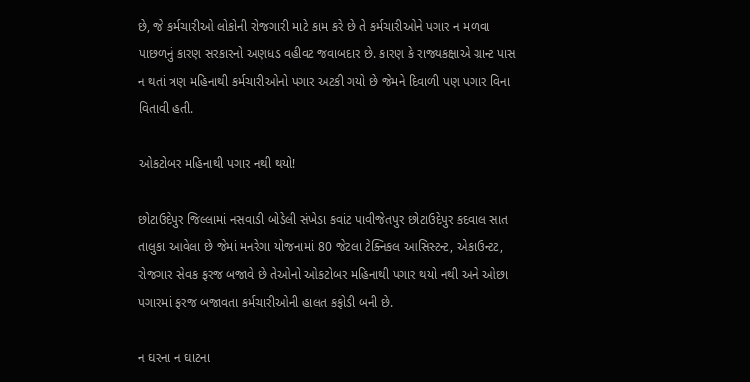છે, જે કર્મચારીઓ લોકોની રોજગારી માટે કામ કરે છે તે કર્મચારીઓને પગાર ન મળવા પાછળનું કારણ સરકારનો અણધડ વહીવટ જવાબદાર છે. કારણ કે રાજ્યકક્ષાએ ગ્રાન્ટ પાસ ન થતાં ત્રણ મહિનાથી કર્મચારીઓનો પગાર અટકી ગયો છે જેમને દિવાળી પણ પગાર વિના વિતાવી હતી.

ઓકટોબર મહિનાથી પગાર નથી થયો!

છોટાઉદેપુર જિલ્લામાં નસવાડી બોડેલી સંખેડા કવાંટ પાવીજેતપુર છોટાઉદેપુર કદવાલ સાત તાલુકા આવેલા છે જેમાં મનરેગા યોજનામાં 80 જેટલા ટેક્નિકલ આસિસ્ટન્ટ, એકાઉન્ટટ, રોજગાર સેવક ફરજ બજાવે છે તેઓનો ઓકટોબર મહિનાથી પગાર થયો નથી અને ઓછા પગારમાં ફરજ બજાવતા કર્મચારીઓની હાલત કફોડી બની છે.

ન ઘરના ન ઘાટના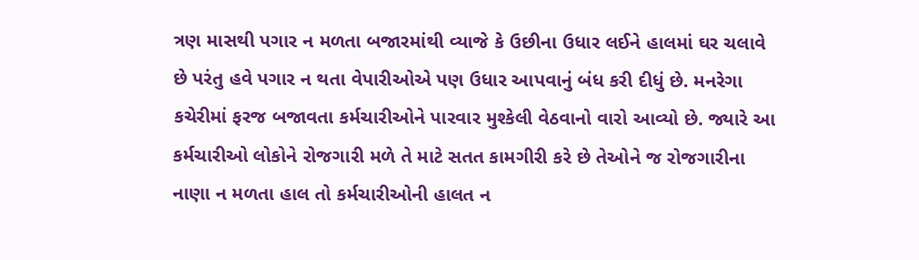ત્રણ માસથી પગાર ન મળતા બજારમાંથી વ્યાજે કે ઉછીના ઉધાર લઈને હાલમાં ઘર ચલાવે છે પરંતુ હવે પગાર ન થતા વેપારીઓએ પણ ઉધાર આપવાનું બંધ કરી દીધું છે. મનરેગા કચેરીમાં ફરજ બજાવતા કર્મચારીઓને પારવાર મુશ્કેલી વેઠવાનો વારો આવ્યો છે. જ્યારે આ કર્મચારીઓ લોકોને રોજગારી મળે તે માટે સતત કામગીરી કરે છે તેઓને જ રોજગારીના નાણા ન મળતા હાલ તો કર્મચારીઓની હાલત ન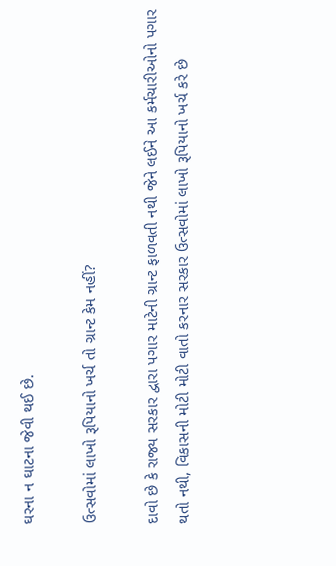ઘરના ન ઘાટના જેવી થઈ છે.

ઉત્સવોમાં લાખો રૂપિયાનો ખર્ચ તો ગ્રાન્ટ કેમ નહીં?

દાવો છે કે રાજ્ય સરકાર દ્વારા પગાર માટેની ગ્રાન્ટ ફાળવતી નથી જેને લઈને આ કર્મચારીઓનો પગાર થતો નથી, વિકાસની મોટી મોટી વાતો કરનાર સરકાર ઉત્સવોમાં લાખો રૂપિયાનો ખર્ચ કરે છે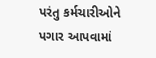પરંતુ કર્મચારીઓને પગાર આપવામાં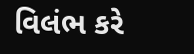વિલંભ કરે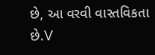છે, આ વરવી વાસ્તવિકતા છે.V